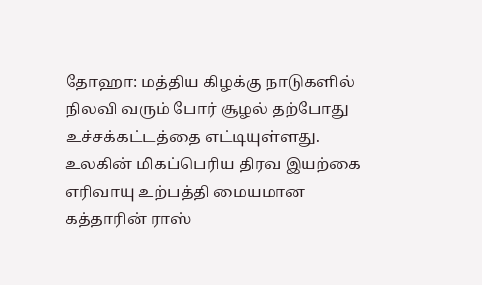தோஹா: மத்திய கிழக்கு நாடுகளில் நிலவி வரும் போர் சூழல் தற்போது உச்சக்கட்டத்தை எட்டியுள்ளது. உலகின் மிகப்பெரிய திரவ இயற்கை எரிவாயு உற்பத்தி மையமான கத்தாரின் ராஸ்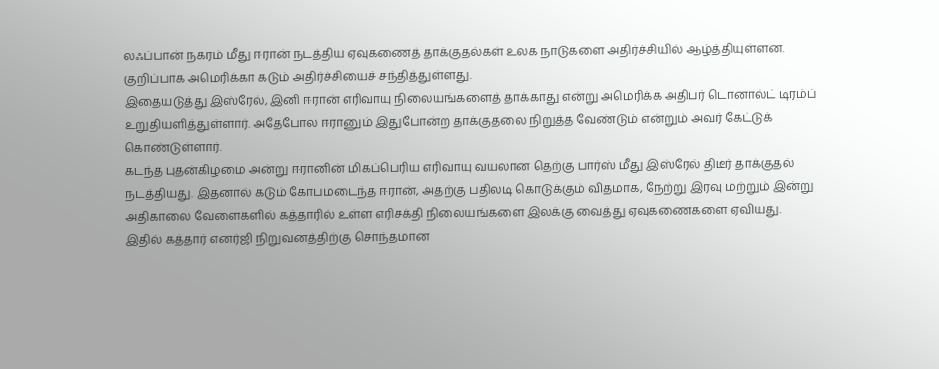லஃப்பான் நகரம் மீது ஈரான் நடத்திய ஏவுகணைத் தாக்குதல்கள் உலக நாடுகளை அதிர்ச்சியில் ஆழ்த்தியுள்ளன. குறிப்பாக அமெரிக்கா கடும் அதிர்ச்சியைச் சந்தித்துள்ளது.
இதையடுத்து இஸ்ரேல், இனி ஈரான் எரிவாயு நிலையங்களைத் தாக்காது என்று அமெரிக்க அதிபர் டொனால்ட் டிரம்ப் உறுதியளித்துள்ளார். அதேபோல ஈரானும் இதுபோன்ற தாக்குதலை நிறுத்த வேண்டும் என்றும் அவர் கேட்டுக் கொண்டுள்ளார்.
கடந்த புதன்கிழமை அன்று ஈரானின் மிகப்பெரிய எரிவாயு வயலான தெற்கு பார்ஸ் மீது இஸ்ரேல் திடீர் தாக்குதல் நடத்தியது. இதனால் கடும் கோபமடைந்த ஈரான், அதற்கு பதிலடி கொடுக்கும் விதமாக, நேற்று இரவு மற்றும் இன்று அதிகாலை வேளைகளில் கத்தாரில் உள்ள எரிசக்தி நிலையங்களை இலக்கு வைத்து ஏவுகணைகளை ஏவியது. இதில் கத்தார் எனர்ஜி நிறுவனத்திற்கு சொந்தமான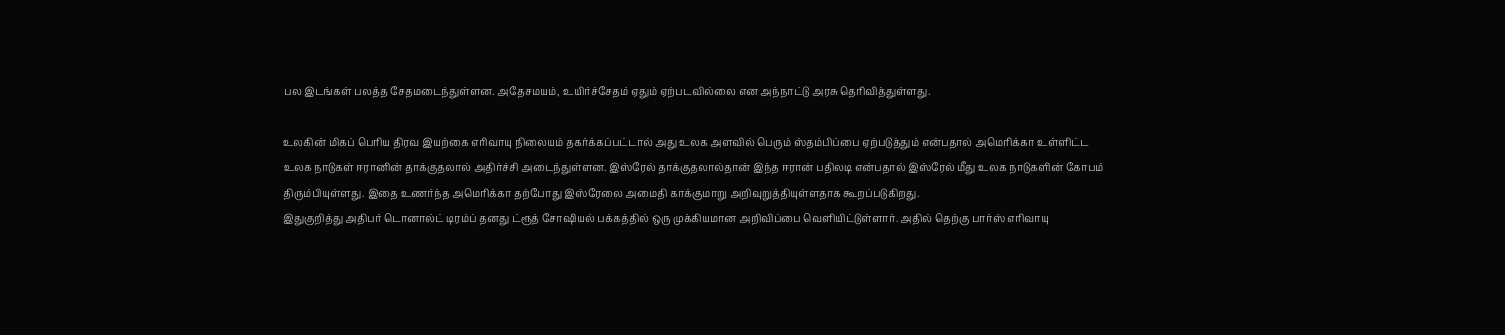பல இடங்கள் பலத்த சேதமடைந்துள்ளன. அதேசமயம், உயிர்ச்சேதம் ஏதும் ஏற்படவில்லை என அந்நாட்டு அரசு தெரிவித்துள்ளது.

உலகின் மிகப் பெரிய திரவ இயற்கை எரிவாயு நிலையம் தகர்க்கப்பட்டால் அது உலக அளவில் பெரும் ஸ்தம்பிப்பை ஏற்படுத்தும் என்பதால் அமெரிக்கா உள்ளிட்ட உலக நாடுகள் ஈரானின் தாக்குதலால் அதிர்ச்சி அடைந்துள்ளன. இஸ்ரேல் தாக்குதலால்தான் இந்த ஈரான் பதிலடி என்பதால் இஸ்ரேல் மீது உலக நாடுகளின் கோபம் திரும்பியுள்ளது. இதை உணர்ந்த அமெரிக்கா தற்போது இஸ்ரேலை அமைதி காக்குமாறு அறிவுறுத்தியுள்ளதாக கூறப்படுகிறது.
இதுகுறித்து அதிபர் டொனால்ட் டிரம்ப் தனது ட்ரூத் சோஷியல் பக்கத்தில் ஒரு முக்கியமான அறிவிப்பை வெளியிட்டுள்ளார். அதில் தெற்கு பார்ஸ் எரிவாயு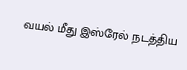வயல் மீது இஸ்ரேல் நடத்திய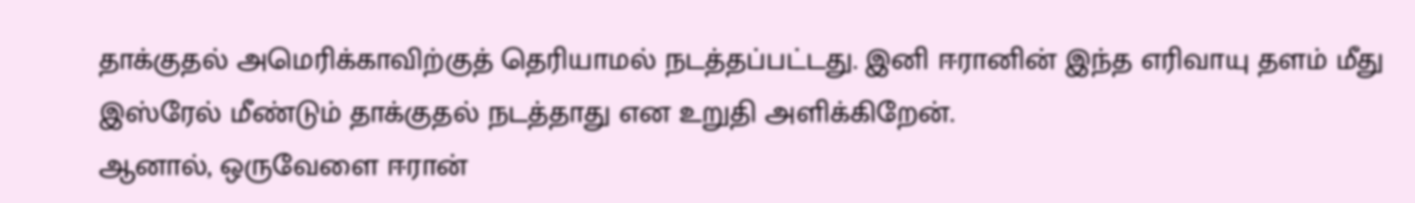தாக்குதல் அமெரிக்காவிற்குத் தெரியாமல் நடத்தப்பட்டது. இனி ஈரானின் இந்த எரிவாயு தளம் மீது இஸ்ரேல் மீண்டும் தாக்குதல் நடத்தாது என உறுதி அளிக்கிறேன்.
ஆனால், ஒருவேளை ஈரான்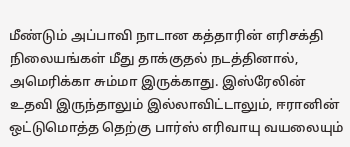மீண்டும் அப்பாவி நாடான கத்தாரின் எரிசக்தி நிலையங்கள் மீது தாக்குதல் நடத்தினால், அமெரிக்கா சும்மா இருக்காது. இஸ்ரேலின் உதவி இருந்தாலும் இல்லாவிட்டாலும், ஈரானின் ஒட்டுமொத்த தெற்கு பார்ஸ் எரிவாயு வயலையும்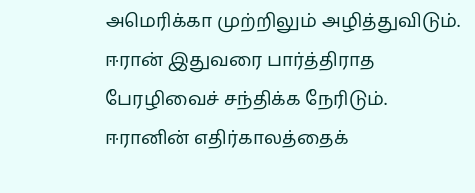அமெரிக்கா முற்றிலும் அழித்துவிடும். ஈரான் இதுவரை பார்த்திராத பேரழிவைச் சந்திக்க நேரிடும்.
ஈரானின் எதிர்காலத்தைக்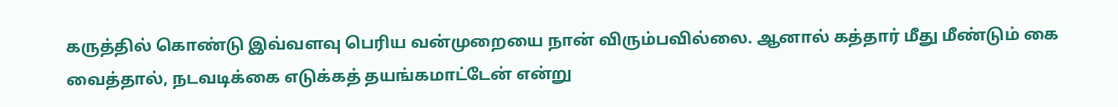கருத்தில் கொண்டு இவ்வளவு பெரிய வன்முறையை நான் விரும்பவில்லை. ஆனால் கத்தார் மீது மீண்டும் கை வைத்தால், நடவடிக்கை எடுக்கத் தயங்கமாட்டேன் என்று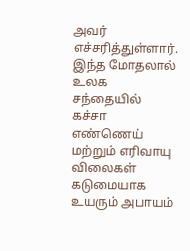அவர் எச்சரித்துள்ளார்.
இந்த மோதலால் உலக சந்தையில் கச்சா எண்ணெய் மற்றும் எரிவாயு விலைகள் கடுமையாக உயரும் அபாயம்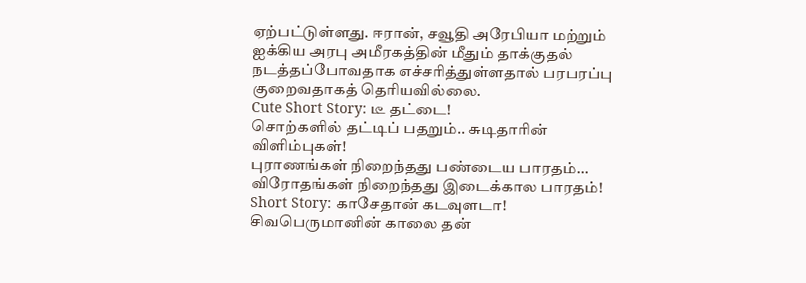ஏற்பட்டுள்ளது. ஈரான், சவூதி அரேபியா மற்றும் ஐக்கிய அரபு அமீரகத்தின் மீதும் தாக்குதல் நடத்தப்போவதாக எச்சரித்துள்ளதால் பரபரப்பு குறைவதாகத் தெரியவில்லை.
Cute Short Story: டீ தட்டை!
சொற்களில் தட்டிப் பதறும்.. சுடிதாரின் விளிம்புகள்!
புராணங்கள் நிறைந்தது பண்டைய பாரதம்... விரோதங்கள் நிறைந்தது இடைக்கால பாரதம்!
Short Story: காசேதான் கடவுளடா!
சிவபெருமானின் காலை தன்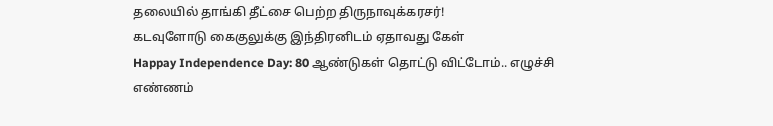தலையில் தாங்கி தீட்சை பெற்ற திருநாவுக்கரசர்!
கடவுளோடு கைகுலுக்கு இந்திரனிடம் ஏதாவது கேள்
Happay Independence Day: 80 ஆண்டுகள் தொட்டு விட்டோம்.. எழுச்சி எண்ணம்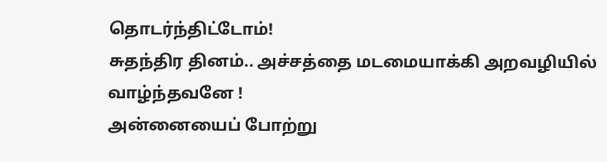தொடர்ந்திட்டோம்!
சுதந்திர தினம்.. அச்சத்தை மடமையாக்கி அறவழியில் வாழ்ந்தவனே !
அன்னையைப் போற்று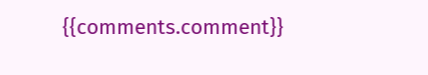{{comments.comment}}